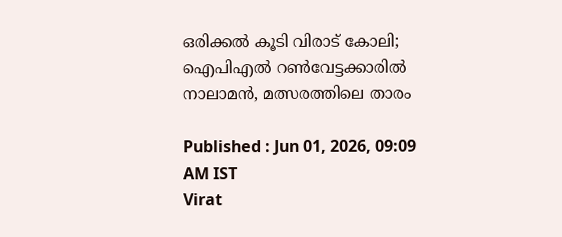ഒരിക്കല്‍ കൂടി വിരാട് കോലി; ഐപിഎല്‍ റണ്‍വേട്ടക്കാരില്‍ നാലാമന്‍, മത്സരത്തിലെ താരം

Published : Jun 01, 2026, 09:09 AM IST
Virat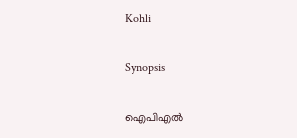Kohli

Synopsis

ഐപിഎല്‍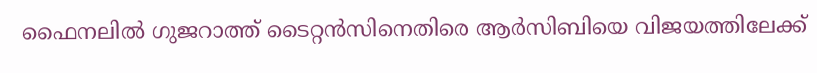ഫൈനലില്‍ ഗുജറാത്ത് ടൈറ്റന്‍സിനെതിരെ ആര്‍സിബിയെ വിജയത്തിലേക്ക്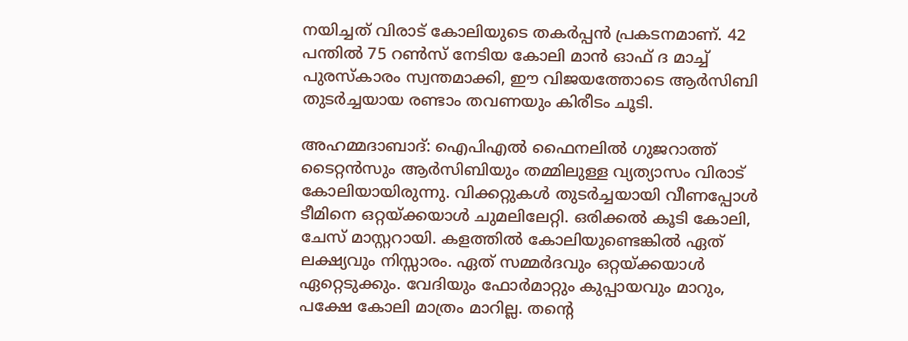നയിച്ചത് വിരാട് കോലിയുടെ തകർപ്പൻ പ്രകടനമാണ്. 42 പന്തിൽ 75 റൺസ് നേടിയ കോലി മാൻ ഓഫ് ദ മാച്ച് പുരസ്കാരം സ്വന്തമാക്കി, ഈ വിജയത്തോടെ ആർസിബി തുടർച്ചയായ രണ്ടാം തവണയും കിരീടം ചൂടി.

അഹമ്മദാബാദ്: ഐപിഎല്‍ ഫൈനലില്‍ ഗുജറാത്ത് ടൈറ്റന്‍സും ആര്‍സിബിയും തമ്മിലുള്ള വ്യത്യാസം വിരാട് കോലിയായിരുന്നു. വിക്കറ്റുകള്‍ തുടര്‍ച്ചയായി വീണപ്പോള്‍ ടീമിനെ ഒറ്റയ്ക്കയാള്‍ ചുമലിലേറ്റി. ഒരിക്കല്‍ കൂടി കോലി, ചേസ് മാസ്റ്ററായി. കളത്തില്‍ കോലിയുണ്ടെങ്കില്‍ ഏത് ലക്ഷ്യവും നിസ്സാരം. ഏത് സമ്മര്‍ദവും ഒറ്റയ്ക്കയാള്‍ ഏറ്റെടുക്കും. വേദിയും ഫോര്‍മാറ്റും കുപ്പായവും മാറും, പക്ഷേ കോലി മാത്രം മാറില്ല. തന്റെ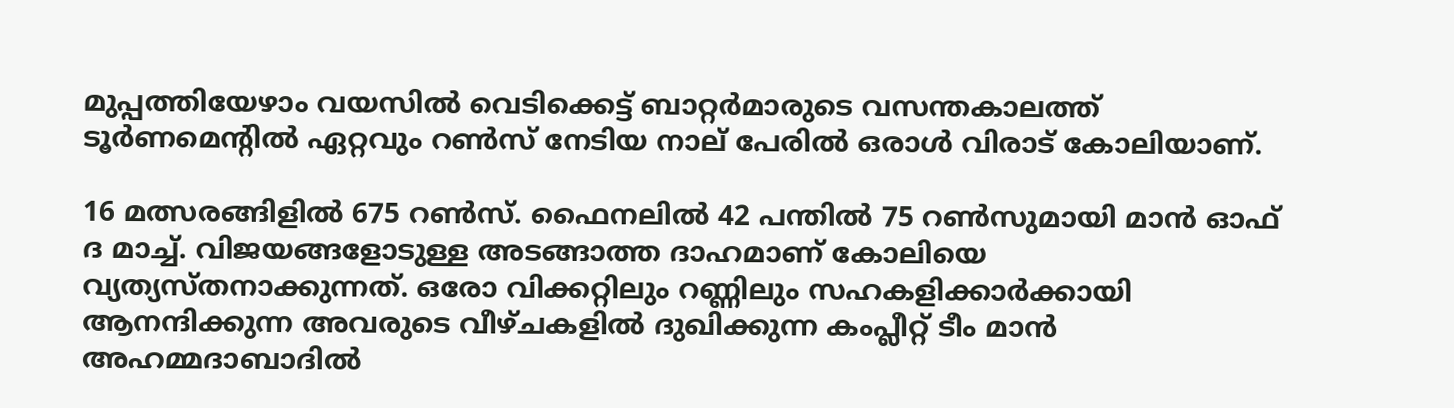മുപ്പത്തിയേഴാം വയസില്‍ വെടിക്കെട്ട് ബാറ്റര്‍മാരുടെ വസന്തകാലത്ത് ടൂര്‍ണമെന്റില്‍ ഏറ്റവും റണ്‍സ് നേടിയ നാല് പേരില്‍ ഒരാള്‍ വിരാട് കോലിയാണ്.

16 മത്സരങ്ങിളില്‍ 675 റണ്‍സ്. ഫൈനലില്‍ 42 പന്തില്‍ 75 റണ്‍സുമായി മാന്‍ ഓഫ് ദ മാച്ച്. വിജയങ്ങളോടുള്ള അടങ്ങാത്ത ദാഹമാണ് കോലിയെ വ്യത്യസ്തനാക്കുന്നത്. ഒരോ വിക്കറ്റിലും റണ്ണിലും സഹകളിക്കാര്‍ക്കായി ആനന്ദിക്കുന്ന അവരുടെ വീഴ്ചകളില്‍ ദുഖിക്കുന്ന കംപ്ലീറ്റ് ടീം മാന്‍ അഹമ്മദാബാദില്‍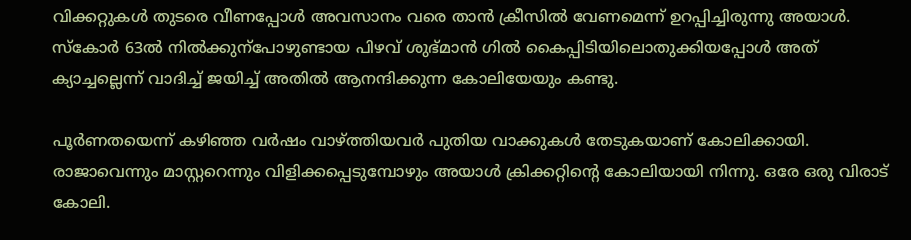വിക്കറ്റുകള്‍ തുടരെ വീണപ്പോള്‍ അവസാനം വരെ താന്‍ ക്രീസില്‍ വേണമെന്ന് ഉറപ്പിച്ചിരുന്നു അയാള്‍. സ്‌കോര്‍ 63ല്‍ നില്‍ക്കുന്‌പോഴുണ്ടായ പിഴവ് ശുഭ്മാന്‍ ഗില്‍ കൈപ്പിടിയിലൊതുക്കിയപ്പോള്‍ അത് ക്യാച്ചല്ലെന്ന് വാദിച്ച് ജയിച്ച് അതില്‍ ആനന്ദിക്കുന്ന കോലിയേയും കണ്ടു.

പൂര്‍ണതയെന്ന് കഴിഞ്ഞ വര്‍ഷം വാഴ്ത്തിയവര്‍ പുതിയ വാക്കുകള്‍ തേടുകയാണ് കോലിക്കായി. രാജാവെന്നും മാസ്റ്ററെന്നും വിളിക്കപ്പെടുമ്പോഴും അയാള്‍ ക്രിക്കറ്റിന്റെ കോലിയായി നിന്നു. ഒരേ ഒരു വിരാട് കോലി.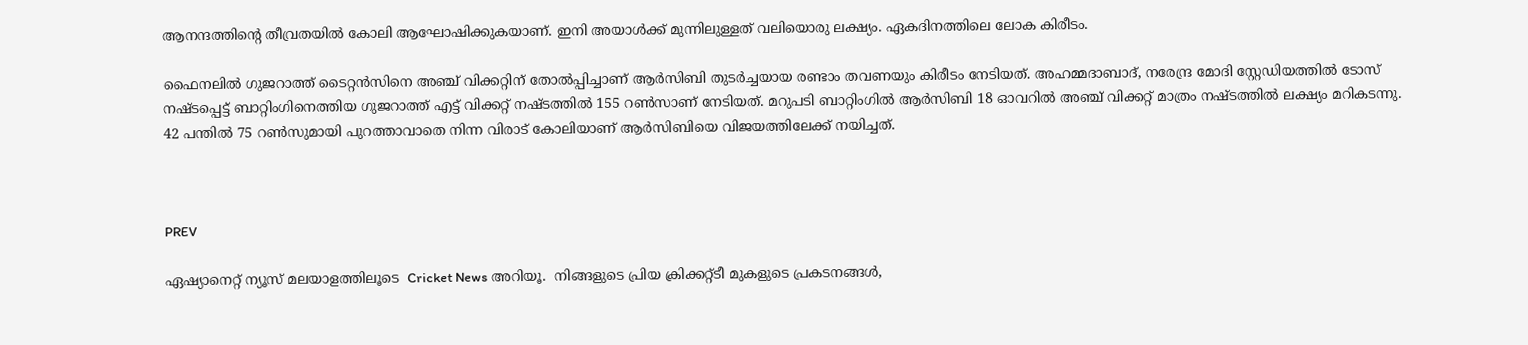ആനന്ദത്തിന്റെ തീവ്രതയില്‍ കോലി ആഘോഷിക്കുകയാണ്. ഇനി അയാള്‍ക്ക് മുന്നിലുള്ളത് വലിയൊരു ലക്ഷ്യം. ഏകദിനത്തിലെ ലോക കിരീടം.

ഫൈനലില്‍ ഗുജറാത്ത് ടൈറ്റന്‍സിനെ അഞ്ച് വിക്കറ്റിന് തോല്‍പ്പിച്ചാണ് ആര്‍സിബി തുടര്‍ച്ചയായ രണ്ടാം തവണയും കിരീടം നേടിയത്. അഹമ്മദാബാദ്, നരേന്ദ്ര മോദി സ്റ്റേഡിയത്തില്‍ ടോസ് നഷ്ടപ്പെട്ട് ബാറ്റിംഗിനെത്തിയ ഗുജറാത്ത് എട്ട് വിക്കറ്റ് നഷ്ടത്തില്‍ 155 റണ്‍സാണ് നേടിയത്. മറുപടി ബാറ്റിംഗില്‍ ആര്‍സിബി 18 ഓവറില്‍ അഞ്ച് വിക്കറ്റ് മാത്രം നഷ്ടത്തില്‍ ലക്ഷ്യം മറികടന്നു. 42 പന്തില്‍ 75 റണ്‍സുമായി പുറത്താവാതെ നിന്ന വിരാട് കോലിയാണ് ആര്‍സിബിയെ വിജയത്തിലേക്ക് നയിച്ചത്.



PREV

ഏഷ്യാനെറ്റ് ന്യൂസ് മലയാളത്തിലൂടെ  Cricket News അറിയൂ.  നിങ്ങളുടെ പ്രിയ ക്രിക്കറ്റ്ടീ മുകളുടെ പ്രകടനങ്ങൾ,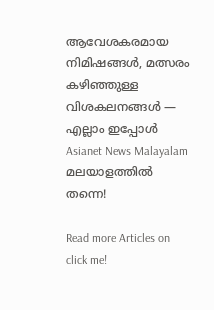ആവേശകരമായ നിമിഷങ്ങൾ, മത്സരം കഴിഞ്ഞുള്ള വിശകലനങ്ങൾ — എല്ലാം ഇപ്പോൾ Asianet News Malayalam മലയാളത്തിൽ തന്നെ!

Read more Articles on
click me!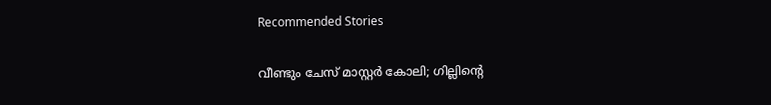Recommended Stories

വീണ്ടും ചേസ് മാസ്റ്റര്‍ കോലി; ഗില്ലിന്‍റെ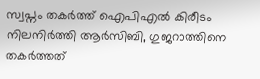സ്വപ്നം തകര്‍ത്ത് ഐപിഎല്‍ കിരീടം നിലനിര്‍ത്തി ആര്‍സിബി, ഗുജറാത്തിനെ തകര്‍ത്തത്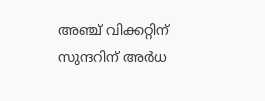അഞ്ച് വിക്കറ്റിന്
സുന്ദറിന് അര്‍ധ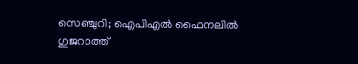സെഞ്ചുറി; ഐപിഎല്‍ ഫൈനലില്‍ ഗുജറാത്ത്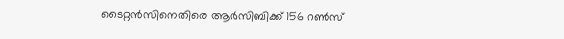ടൈറ്റന്‍സിനെതിരെ ആര്‍സിബിക്ക് 156 റണ്‍സ്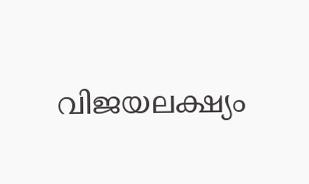വിജയലക്ഷ്യം